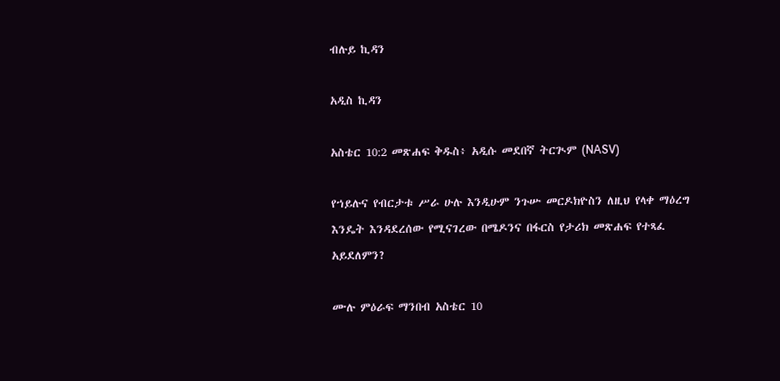ብሉይ ኪዳን

አዲስ ኪዳን

አስቴር 10:2 መጽሐፍ ቅዱስ፥ አዲሱ መደበኛ ትርጒም (NASV)

የኀይሉና የብርታቱ ሥራ ሁሉ እንዲሁም ንጉሡ መርዶክዮስን ለዚህ የላቀ ማዕረግ እንዴት እንዳደረሰው የሚናገረው በሜዶንና በፋርስ የታሪክ መጽሐፍ የተጻፈ አይደለምን?

ሙሉ ምዕራፍ ማንበብ አስቴር 10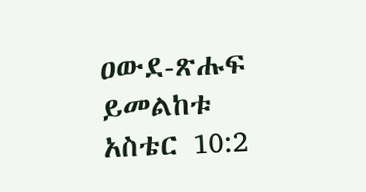ዐውደ-ጽሑፍ ይመልከቱ አስቴር 10:2